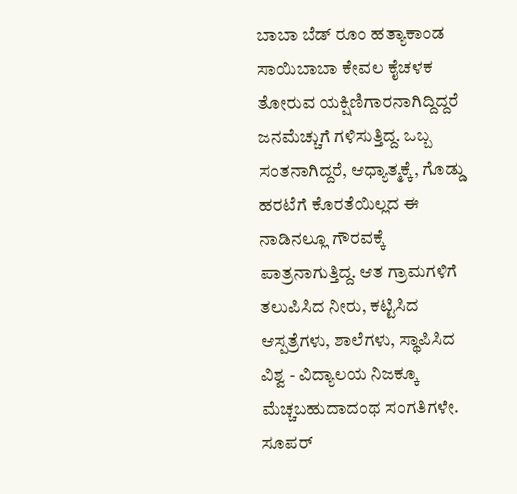ಬಾಬಾ ಬೆಡ್ ರೂಂ ಹತ್ಯಾಕಾಂಡ
ಸಾಯಿಬಾಬಾ ಕೇವಲ ಕೈಚಳಕ ತೋರುವ ಯಕ್ಷಿಣಿಗಾರನಾಗಿದ್ದಿದ್ದರೆ ಜನಮೆಚ್ಚುಗೆ ಗಳಿಸುತ್ತಿದ್ದ. ಒಬ್ಬ ಸಂತನಾಗಿದ್ದರೆ, ಆಧ್ಯಾತ್ಮಕ್ಕೆ, ಗೊಡ್ಡು ಹರಟೆಗೆ ಕೊರತೆಯಿಲ್ಲದ ಈ ನಾಡಿನಲ್ಲೂ ಗೌರವಕ್ಕೆ ಪಾತ್ರನಾಗುತ್ತಿದ್ದ. ಆತ ಗ್ರಾಮಗಳಿಗೆ ತಲುಪಿಸಿದ ನೀರು, ಕಟ್ಟಿಸಿದ ಆಸ್ಪತ್ರೆಗಳು, ಶಾಲೆಗಳು, ಸ್ಥಾಪಿಸಿದ ವಿಶ್ವ - ವಿದ್ಯಾಲಯ ನಿಜಕ್ಕೂ ಮೆಚ್ಚಬಹುದಾದಂಥ ಸಂಗತಿಗಳೇ. ಸೂಪರ್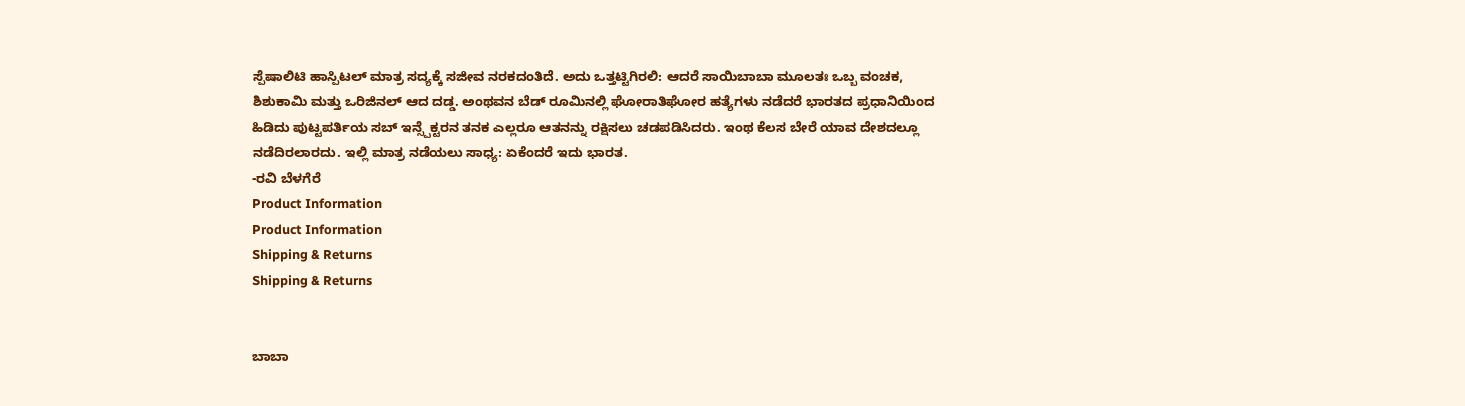ಸ್ಪೆಷಾಲಿಟಿ ಹಾಸ್ಪಿಟಲ್ ಮಾತ್ರ ಸದ್ಯಕ್ಕೆ ಸಜೀವ ನರಕದಂತಿದೆ. ಅದು ಒತ್ತಟ್ಟಿಗಿರಲಿ: ಆದರೆ ಸಾಯಿಬಾಬಾ ಮೂಲತಃ ಒಬ್ಬ ವಂಚಕ, ಶಿಶುಕಾಮಿ ಮತ್ತು ಒರಿಜಿನಲ್ ಆದ ದಡ್ಡ. ಅಂಥವನ ಬೆಡ್ ರೂಮಿನಲ್ಲಿ ಘೋರಾತಿಘೋರ ಹತ್ಯೆಗಳು ನಡೆದರೆ ಭಾರತದ ಪ್ರಧಾನಿಯಿಂದ ಹಿಡಿದು ಪುಟ್ಟಪರ್ತಿಯ ಸಬ್ ಇನ್ಸ್ಪೆಕ್ಟರನ ತನಕ ಎಲ್ಲರೂ ಆತನನ್ನು ರಕ್ಷಿಸಲು ಚಡಪಡಿಸಿದರು. ಇಂಥ ಕೆಲಸ ಬೇರೆ ಯಾವ ದೇಶದಲ್ಲೂ ನಡೆದಿರಲಾರದು. ಇಲ್ಲಿ ಮಾತ್ರ ನಡೆಯಲು ಸಾಧ್ಯ: ಏಕೆಂದರೆ ಇದು ಭಾರತ.
-ರವಿ ಬೆಳಗೆರೆ
Product Information
Product Information
Shipping & Returns
Shipping & Returns


ಬಾಬಾ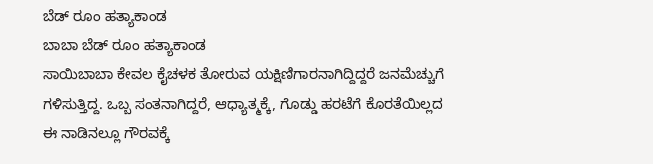ಬೆಡ್ ರೂಂ ಹತ್ಯಾಕಾಂಡ
ಬಾಬಾ ಬೆಡ್ ರೂಂ ಹತ್ಯಾಕಾಂಡ
ಸಾಯಿಬಾಬಾ ಕೇವಲ ಕೈಚಳಕ ತೋರುವ ಯಕ್ಷಿಣಿಗಾರನಾಗಿದ್ದಿದ್ದರೆ ಜನಮೆಚ್ಚುಗೆ ಗಳಿಸುತ್ತಿದ್ದ. ಒಬ್ಬ ಸಂತನಾಗಿದ್ದರೆ, ಆಧ್ಯಾತ್ಮಕ್ಕೆ, ಗೊಡ್ಡು ಹರಟೆಗೆ ಕೊರತೆಯಿಲ್ಲದ ಈ ನಾಡಿನಲ್ಲೂ ಗೌರವಕ್ಕೆ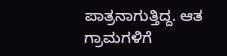ಪಾತ್ರನಾಗುತ್ತಿದ್ದ. ಆತ ಗ್ರಾಮಗಳಿಗೆ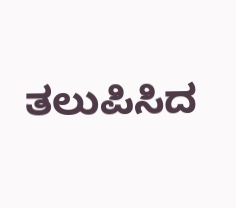ತಲುಪಿಸಿದ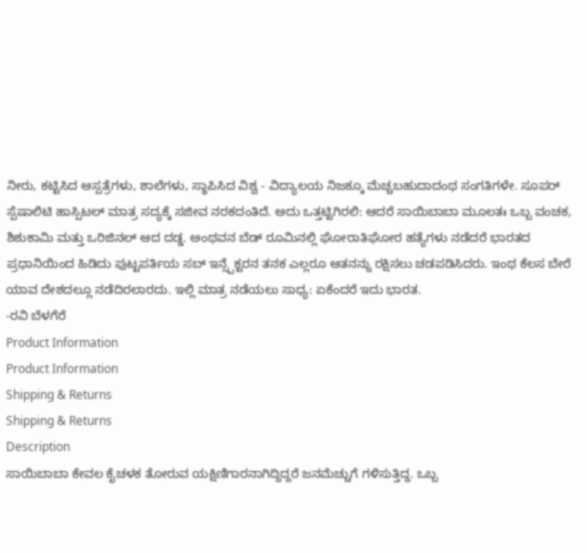ನೀರು, ಕಟ್ಟಿಸಿದ ಆಸ್ಪತ್ರೆಗಳು, ಶಾಲೆಗಳು, ಸ್ಥಾಪಿಸಿದ ವಿಶ್ವ - ವಿದ್ಯಾಲಯ ನಿಜಕ್ಕೂ ಮೆಚ್ಚಬಹುದಾದಂಥ ಸಂಗತಿಗಳೇ. ಸೂಪರ್ ಸ್ಪೆಷಾಲಿಟಿ ಹಾಸ್ಪಿಟಲ್ ಮಾತ್ರ ಸದ್ಯಕ್ಕೆ ಸಜೀವ ನರಕದಂತಿದೆ. ಅದು ಒತ್ತಟ್ಟಿಗಿರಲಿ: ಆದರೆ ಸಾಯಿಬಾಬಾ ಮೂಲತಃ ಒಬ್ಬ ವಂಚಕ, ಶಿಶುಕಾಮಿ ಮತ್ತು ಒರಿಜಿನಲ್ ಆದ ದಡ್ಡ. ಅಂಥವನ ಬೆಡ್ ರೂಮಿನಲ್ಲಿ ಘೋರಾತಿಘೋರ ಹತ್ಯೆಗಳು ನಡೆದರೆ ಭಾರತದ ಪ್ರಧಾನಿಯಿಂದ ಹಿಡಿದು ಪುಟ್ಟಪರ್ತಿಯ ಸಬ್ ಇನ್ಸ್ಪೆಕ್ಟರನ ತನಕ ಎಲ್ಲರೂ ಆತನನ್ನು ರಕ್ಷಿಸಲು ಚಡಪಡಿಸಿದರು. ಇಂಥ ಕೆಲಸ ಬೇರೆ ಯಾವ ದೇಶದಲ್ಲೂ ನಡೆದಿರಲಾರದು. ಇಲ್ಲಿ ಮಾತ್ರ ನಡೆಯಲು ಸಾಧ್ಯ: ಏಕೆಂದರೆ ಇದು ಭಾರತ.
-ರವಿ ಬೆಳಗೆರೆ
Product Information
Product Information
Shipping & Returns
Shipping & Returns
Description
ಸಾಯಿಬಾಬಾ ಕೇವಲ ಕೈಚಳಕ ತೋರುವ ಯಕ್ಷಿಣಿಗಾರನಾಗಿದ್ದಿದ್ದರೆ ಜನಮೆಚ್ಚುಗೆ ಗಳಿಸುತ್ತಿದ್ದ. ಒಬ್ಬ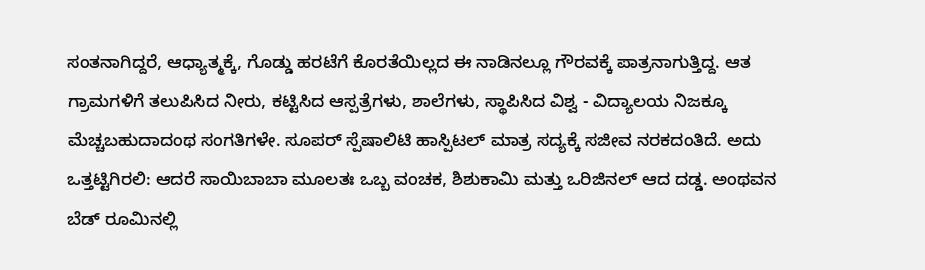ಸಂತನಾಗಿದ್ದರೆ, ಆಧ್ಯಾತ್ಮಕ್ಕೆ, ಗೊಡ್ಡು ಹರಟೆಗೆ ಕೊರತೆಯಿಲ್ಲದ ಈ ನಾಡಿನಲ್ಲೂ ಗೌರವಕ್ಕೆ ಪಾತ್ರನಾಗುತ್ತಿದ್ದ. ಆತ ಗ್ರಾಮಗಳಿಗೆ ತಲುಪಿಸಿದ ನೀರು, ಕಟ್ಟಿಸಿದ ಆಸ್ಪತ್ರೆಗಳು, ಶಾಲೆಗಳು, ಸ್ಥಾಪಿಸಿದ ವಿಶ್ವ - ವಿದ್ಯಾಲಯ ನಿಜಕ್ಕೂ ಮೆಚ್ಚಬಹುದಾದಂಥ ಸಂಗತಿಗಳೇ. ಸೂಪರ್ ಸ್ಪೆಷಾಲಿಟಿ ಹಾಸ್ಪಿಟಲ್ ಮಾತ್ರ ಸದ್ಯಕ್ಕೆ ಸಜೀವ ನರಕದಂತಿದೆ. ಅದು ಒತ್ತಟ್ಟಿಗಿರಲಿ: ಆದರೆ ಸಾಯಿಬಾಬಾ ಮೂಲತಃ ಒಬ್ಬ ವಂಚಕ, ಶಿಶುಕಾಮಿ ಮತ್ತು ಒರಿಜಿನಲ್ ಆದ ದಡ್ಡ. ಅಂಥವನ ಬೆಡ್ ರೂಮಿನಲ್ಲಿ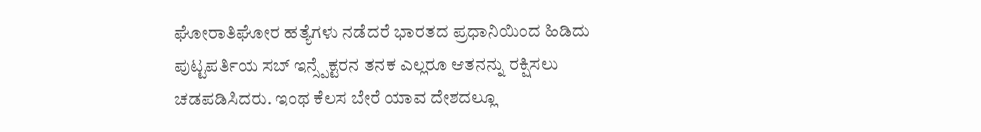ಘೋರಾತಿಘೋರ ಹತ್ಯೆಗಳು ನಡೆದರೆ ಭಾರತದ ಪ್ರಧಾನಿಯಿಂದ ಹಿಡಿದು ಪುಟ್ಟಪರ್ತಿಯ ಸಬ್ ಇನ್ಸ್ಪೆಕ್ಟರನ ತನಕ ಎಲ್ಲರೂ ಆತನನ್ನು ರಕ್ಷಿಸಲು ಚಡಪಡಿಸಿದರು. ಇಂಥ ಕೆಲಸ ಬೇರೆ ಯಾವ ದೇಶದಲ್ಲೂ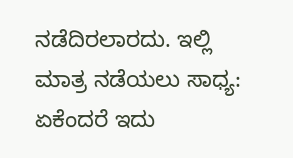ನಡೆದಿರಲಾರದು. ಇಲ್ಲಿ ಮಾತ್ರ ನಡೆಯಲು ಸಾಧ್ಯ: ಏಕೆಂದರೆ ಇದು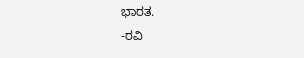ಭಾರತ.
-ರವಿ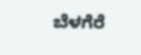ಬೆಳಗೆರೆ